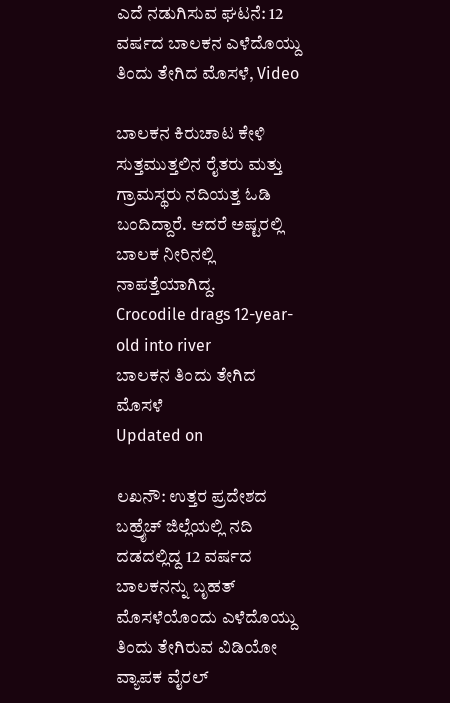ಎದೆ ನಡುಗಿಸುವ ಘಟನೆ: 12 ವರ್ಷದ ಬಾಲಕನ ಎಳೆದೊಯ್ದು ತಿಂದು ತೇಗಿದ ಮೊಸಳೆ, Video

ಬಾಲಕನ ಕಿರುಚಾಟ ಕೇಳಿ ಸುತ್ತಮುತ್ತಲಿನ ರೈತರು ಮತ್ತು ಗ್ರಾಮಸ್ಥರು ನದಿಯತ್ತ ಓಡಿ ಬಂದಿದ್ದಾರೆ. ಆದರೆ ಅಷ್ಟರಲ್ಲಿ ಬಾಲಕ ನೀರಿನಲ್ಲಿ ನಾಪತ್ತೆಯಾಗಿದ್ದ.
Crocodile drags 12-year-old into river
ಬಾಲಕನ ತಿಂದು ತೇಗಿದ ಮೊಸಳೆ
Updated on

ಲಖನೌ: ಉತ್ತರ ಪ್ರದೇಶದ ಬಹ್ರೈಚ್ ಜಿಲ್ಲೆಯಲ್ಲಿ ನದಿ ದಡದಲ್ಲಿದ್ದ 12 ವರ್ಷದ ಬಾಲಕನನ್ನು ಬೃಹತ್ ಮೊಸಳೆಯೊಂದು ಎಳೆದೊಯ್ದು ತಿಂದು ತೇಗಿರುವ ವಿಡಿಯೋ ವ್ಯಾಪಕ ವೈರಲ್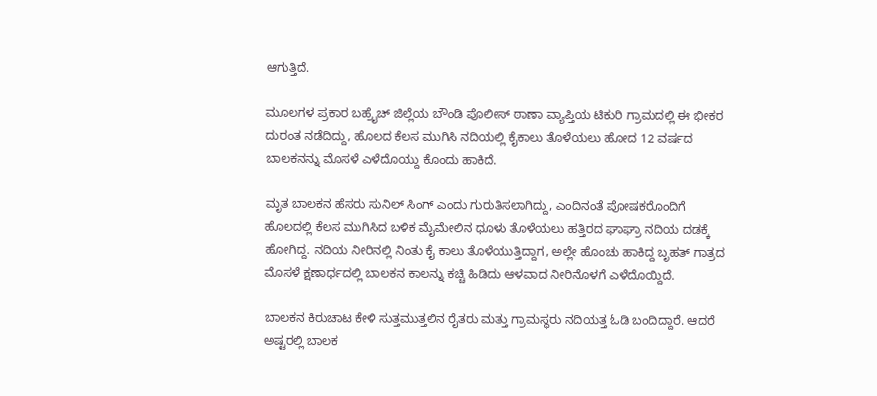ಆಗುತ್ತಿದೆ.

ಮೂಲಗಳ ಪ್ರಕಾರ ಬಹ್ರೈಚ್ ಜಿಲ್ಲೆಯ ಬೌಂಡಿ ಪೊಲೀಸ್ ಠಾಣಾ ವ್ಯಾಪ್ತಿಯ ಟಿಕುರಿ ಗ್ರಾಮದಲ್ಲಿ ಈ ಭೀಕರ ದುರಂತ ನಡೆದಿದ್ದು, ಹೊಲದ ಕೆಲಸ ಮುಗಿಸಿ ನದಿಯಲ್ಲಿ ಕೈಕಾಲು ತೊಳೆಯಲು ಹೋದ 12 ವರ್ಷದ ಬಾಲಕನನ್ನು ಮೊಸಳೆ ಎಳೆದೊಯ್ದು ಕೊಂದು ಹಾಕಿದೆ.

ಮೃತ ಬಾಲಕನ ಹೆಸರು ಸುನಿಲ್ ಸಿಂಗ್ ಎಂದು ಗುರುತಿಸಲಾಗಿದ್ದು, ಎಂದಿನಂತೆ ಪೋಷಕರೊಂದಿಗೆ ಹೊಲದಲ್ಲಿ ಕೆಲಸ ಮುಗಿಸಿದ ಬಳಿಕ ಮೈಮೇಲಿನ ಧೂಳು ತೊಳೆಯಲು ಹತ್ತಿರದ ಘಾಘ್ರಾ ನದಿಯ ದಡಕ್ಕೆ ಹೋಗಿದ್ದ. ನದಿಯ ನೀರಿನಲ್ಲಿ ನಿಂತು ಕೈ ಕಾಲು ತೊಳೆಯುತ್ತಿದ್ದಾಗ, ಅಲ್ಲೇ ಹೊಂಚು ಹಾಕಿದ್ದ ಬೃಹತ್ ಗಾತ್ರದ ಮೊಸಳೆ ಕ್ಷಣಾರ್ಧದಲ್ಲಿ ಬಾಲಕನ ಕಾಲನ್ನು ಕಚ್ಚಿ ಹಿಡಿದು ಆಳವಾದ ನೀರಿನೊಳಗೆ ಎಳೆದೊಯ್ದಿದೆ.

ಬಾಲಕನ ಕಿರುಚಾಟ ಕೇಳಿ ಸುತ್ತಮುತ್ತಲಿನ ರೈತರು ಮತ್ತು ಗ್ರಾಮಸ್ಥರು ನದಿಯತ್ತ ಓಡಿ ಬಂದಿದ್ದಾರೆ. ಆದರೆ ಅಷ್ಟರಲ್ಲಿ ಬಾಲಕ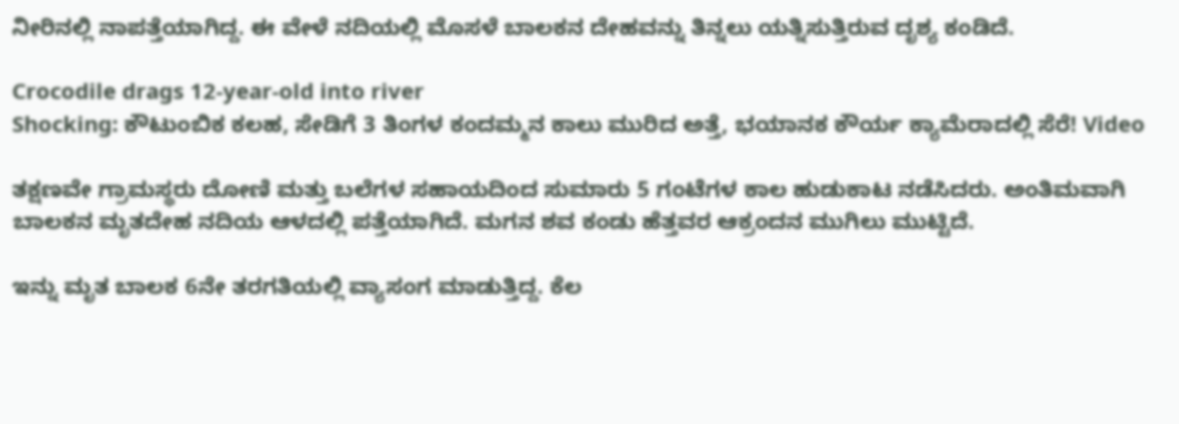ನೀರಿನಲ್ಲಿ ನಾಪತ್ತೆಯಾಗಿದ್ದ. ಈ ವೇಳೆ ನದಿಯಲ್ಲಿ ಮೊಸಳೆ ಬಾಲಕನ ದೇಹವನ್ನು ತಿನ್ನಲು ಯತ್ನಿಸುತ್ತಿರುವ ದೃಶ್ಯ ಕಂಡಿದೆ.

Crocodile drags 12-year-old into river
Shocking: ಕೌಟುಂಬಿಕ ಕಲಹ, ಸೇಡಿಗೆ 3 ತಿಂಗಳ ಕಂದಮ್ಮನ ಕಾಲು ಮುರಿದ ಅತ್ತೆ, ಭಯಾನಕ ಕೌರ್ಯ ಕ್ಯಾಮೆರಾದಲ್ಲಿ ಸೆರೆ! Video

ತಕ್ಷಣವೇ ಗ್ರಾಮಸ್ಥರು ದೋಣಿ ಮತ್ತು ಬಲೆಗಳ ಸಹಾಯದಿಂದ ಸುಮಾರು 5 ಗಂಟೆಗಳ ಕಾಲ ಹುಡುಕಾಟ ನಡೆಸಿದರು. ಅಂತಿಮವಾಗಿ ಬಾಲಕನ ಮೃತದೇಹ ನದಿಯ ಆಳದಲ್ಲಿ ಪತ್ತೆಯಾಗಿದೆ. ಮಗನ ಶವ ಕಂಡು ಹೆತ್ತವರ ಆಕ್ರಂದನ ಮುಗಿಲು ಮುಟ್ಟಿದೆ.

ಇನ್ನು ಮೃತ ಬಾಲಕ 6ನೇ ತರಗತಿಯಲ್ಲಿ ವ್ಯಾಸಂಗ ಮಾಡುತ್ತಿದ್ದ. ಕೆಲ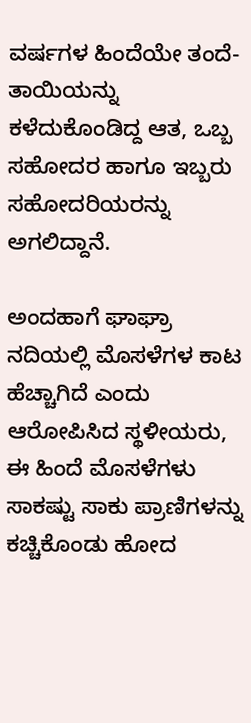ವರ್ಷಗಳ ಹಿಂದೆಯೇ ತಂದೆ-ತಾಯಿಯನ್ನು ಕಳೆದುಕೊಂಡಿದ್ದ ಆತ, ಒಬ್ಬ ಸಹೋದರ ಹಾಗೂ ಇಬ್ಬರು ಸಹೋದರಿಯರನ್ನು ಅಗಲಿದ್ದಾನೆ.

ಅಂದಹಾಗೆ ಘಾಘ್ರಾ ನದಿಯಲ್ಲಿ ಮೊಸಳೆಗಳ ಕಾಟ ಹೆಚ್ಚಾಗಿದೆ ಎಂದು ಆರೋಪಿಸಿದ ಸ್ಥಳೀಯರು, ಈ ಹಿಂದೆ ಮೊಸಳೆಗಳು ಸಾಕಷ್ಟು ಸಾಕು ಪ್ರಾಣಿಗಳನ್ನು ಕಚ್ಚಿಕೊಂಡು ಹೋದ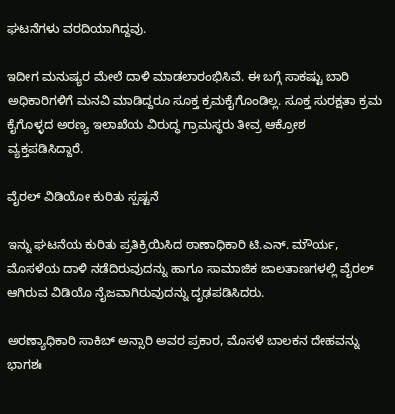ಘಟನೆಗಳು ವರದಿಯಾಗಿದ್ದವು.

ಇದೀಗ ಮನುಷ್ಯರ ಮೇಲೆ ದಾಳಿ ಮಾಡಲಾರಂಭಿಸಿವೆ. ಈ ಬಗ್ಗೆ ಸಾಕಷ್ಟು ಬಾರಿ ಅಧಿಕಾರಿಗಳಿಗೆ ಮನವಿ ಮಾಡಿದ್ದರೂ ಸೂಕ್ತ ಕ್ರಮಕೈಗೊಂಡಿಲ್ಲ. ಸೂಕ್ತ ಸುರಕ್ಷತಾ ಕ್ರಮ ಕೈಗೊಳ್ಳದ ಅರಣ್ಯ ಇಲಾಖೆಯ ವಿರುದ್ಧ ಗ್ರಾಮಸ್ಥರು ತೀವ್ರ ಆಕ್ರೋಶ ವ್ಯಕ್ತಪಡಿಸಿದ್ದಾರೆ.

ವೈರಲ್ ವಿಡಿಯೋ ಕುರಿತು ಸ್ಪಷ್ಟನೆ

ಇನ್ನು ಘಟನೆಯ ಕುರಿತು ಪ್ರತಿಕ್ರಿಯಿಸಿದ ಠಾಣಾಧಿಕಾರಿ ಟಿ.ಎನ್. ಮೌರ್ಯ, ಮೊಸಳೆಯ ದಾಳಿ ನಡೆದಿರುವುದನ್ನು ಹಾಗೂ ಸಾಮಾಜಿಕ ಜಾಲತಾಣಗಳಲ್ಲಿ ವೈರಲ್ ಆಗಿರುವ ವಿಡಿಯೊ ನೈಜವಾಗಿರುವುದನ್ನು ದೃಢಪಡಿಸಿದರು.

ಅರಣ್ಯಾಧಿಕಾರಿ ಸಾಕಿಬ್ ಅನ್ಸಾರಿ ಅವರ ಪ್ರಕಾರ, ಮೊಸಳೆ ಬಾಲಕನ ದೇಹವನ್ನು ಭಾಗಶಃ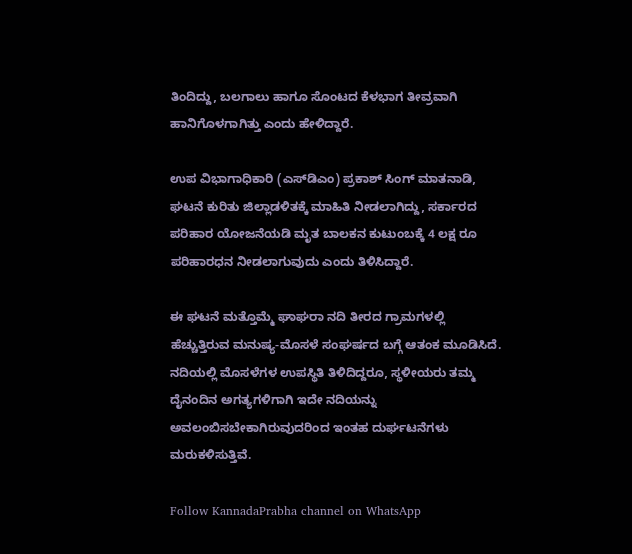ತಿಂದಿದ್ದು, ಬಲಗಾಲು ಹಾಗೂ ಸೊಂಟದ ಕೆಳಭಾಗ ತೀವ್ರವಾಗಿ ಹಾನಿಗೊಳಗಾಗಿತ್ತು ಎಂದು ಹೇಳಿದ್ದಾರೆ.

ಉಪ ವಿಭಾಗಾಧಿಕಾರಿ (ಎಸ್‌ಡಿಎಂ) ಪ್ರಕಾಶ್ ಸಿಂಗ್ ಮಾತನಾಡಿ, ಘಟನೆ ಕುರಿತು ಜಿಲ್ಲಾಡಳಿತಕ್ಕೆ ಮಾಹಿತಿ ನೀಡಲಾಗಿದ್ದು, ಸರ್ಕಾರದ ಪರಿಹಾರ ಯೋಜನೆಯಡಿ ಮೃತ ಬಾಲಕನ ಕುಟುಂಬಕ್ಕೆ 4 ಲಕ್ಷ ರೂ ಪರಿಹಾರಧನ ನೀಡಲಾಗುವುದು ಎಂದು ತಿಳಿಸಿದ್ದಾರೆ.

ಈ ಘಟನೆ ಮತ್ತೊಮ್ಮೆ ಘಾಘರಾ ನದಿ ತೀರದ ಗ್ರಾಮಗಳಲ್ಲಿ ಹೆಚ್ಚುತ್ತಿರುವ ಮನುಷ್ಯ-ಮೊಸಳೆ ಸಂಘರ್ಷದ ಬಗ್ಗೆ ಆತಂಕ ಮೂಡಿಸಿದೆ. ನದಿಯಲ್ಲಿ ಮೊಸಳೆಗಳ ಉಪಸ್ಥಿತಿ ತಿಳಿದಿದ್ದರೂ, ಸ್ಥಳೀಯರು ತಮ್ಮ ದೈನಂದಿನ ಅಗತ್ಯಗಳಿಗಾಗಿ ಇದೇ ನದಿಯನ್ನು ಅವಲಂಬಿಸಬೇಕಾಗಿರುವುದರಿಂದ ಇಂತಹ ದುರ್ಘಟನೆಗಳು ಮರುಕಳಿಸುತ್ತಿವೆ.

Follow KannadaPrabha channel on WhatsApp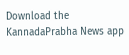Download the KannadaPrabha News app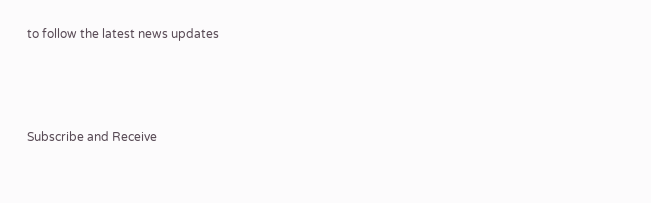to follow the latest news updates



Subscribe and Receive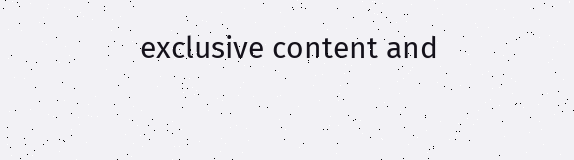exclusive content and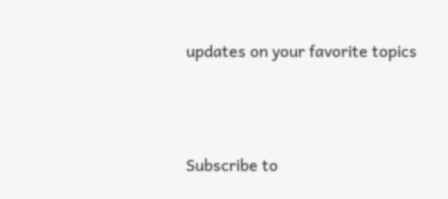updates on your favorite topics



Subscribe to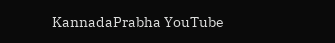KannadaPrabha YouTube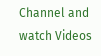Channel and watch Videos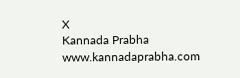X
Kannada Prabha
www.kannadaprabha.com